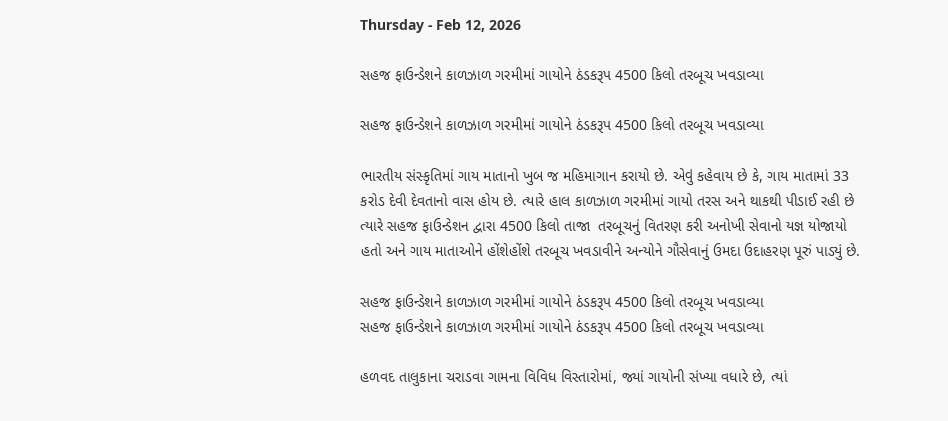Thursday - Feb 12, 2026

સહજ ફાઉન્ડેશને કાળઝાળ ગરમીમાં ગાયોને ઠંડકરૂપ 4500 કિલો તરબૂચ ખવડાવ્યા

સહજ ફાઉન્ડેશને કાળઝાળ ગરમીમાં ગાયોને ઠંડકરૂપ 4500 કિલો તરબૂચ ખવડાવ્યા

ભારતીય સંસ્કૃતિમાં ગાય માતાનો ખુબ જ મહિમાગાન કરાયો છે. એવું કહેવાય છે કે, ગાય માતામાં 33 કરોડ દેવી દેવતાનો વાસ હોય છે. ત્યારે હાલ કાળઝાળ ગરમીમાં ગાયો તરસ અને થાકથી પીડાઈ રહી છે ત્યારે સહજ ફાઉન્ડેશન દ્વારા 4500 કિલો તાજા  તરબૂચનું વિતરણ કરી અનોખી સેવાનો યજ્ઞ યોજાયો હતો અને ગાય માતાઓને હોંશેહોંશે તરબૂચ ખવડાવીને અન્યોને ગૌસેવાનું ઉમદા ઉદાહરણ પૂરું પાડ્યું છે.

સહજ ફાઉન્ડેશને કાળઝાળ ગરમીમાં ગાયોને ઠંડકરૂપ 4500 કિલો તરબૂચ ખવડાવ્યા
સહજ ફાઉન્ડેશને કાળઝાળ ગરમીમાં ગાયોને ઠંડકરૂપ 4500 કિલો તરબૂચ ખવડાવ્યા

હળવદ તાલુકાના ચરાડવા ગામના વિવિધ વિસ્તારોમાં, જ્યાં ગાયોની સંખ્યા વધારે છે, ત્યાં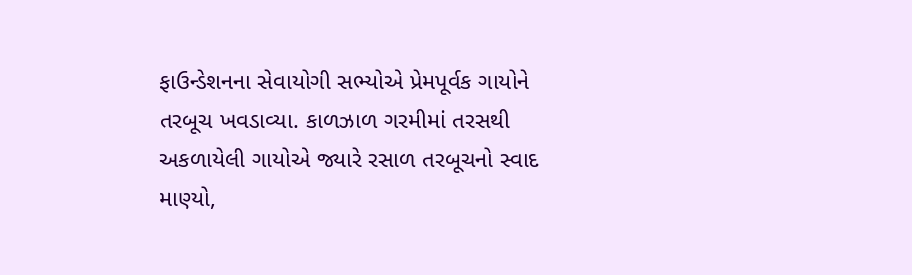ફાઉન્ડેશનના સેવાયોગી સભ્યોએ પ્રેમપૂર્વક ગાયોને તરબૂચ ખવડાવ્યા. કાળઝાળ ગરમીમાં તરસથી અકળાયેલી ગાયોએ જ્યારે રસાળ તરબૂચનો સ્વાદ માણ્યો,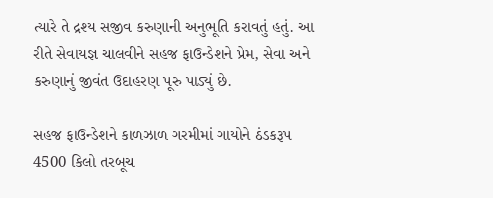ત્યારે તે દ્રશ્ય સજીવ કરુણાની અનુભૂતિ કરાવતું હતું. આ રીતે સેવાયજ્ઞ ચાલવીને સહજ ફાઉન્ડેશને પ્રેમ, સેવા અને કરુણાનું જીવંત ઉદાહરણ પૂરુ પાડ્યું છે.

સહજ ફાઉન્ડેશને કાળઝાળ ગરમીમાં ગાયોને ઠંડકરૂપ 4500 કિલો તરબૂચ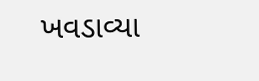ખવડાવ્યા